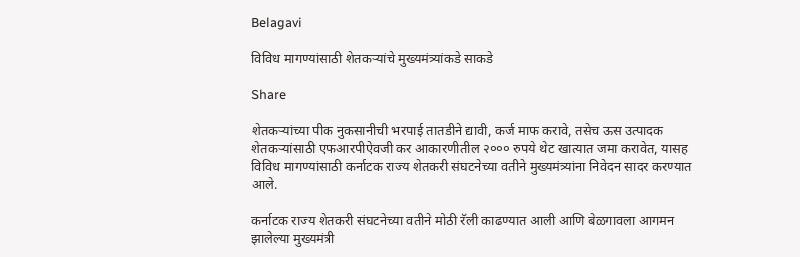Belagavi

विविध मागण्यांसाठी शेतकऱ्यांचे मुख्यमंत्र्यांकडे साकडे

Share

शेतकऱ्यांच्या पीक नुकसानीची भरपाई तातडीने द्यावी, कर्ज माफ करावे, तसेच ऊस उत्पादक शेतकऱ्यांसाठी एफआरपीऐवजी कर आकारणीतील २००० रुपये थेट खात्यात जमा करावेत, यासह विविध मागण्यांसाठी कर्नाटक राज्य शेतकरी संघटनेच्या वतीने मुख्यमंत्र्यांना निवेदन सादर करण्यात आले.

कर्नाटक राज्य शेतकरी संघटनेच्या वतीने मोठी रॅली काढण्यात आली आणि बेळगावला आगमन झालेल्या मुख्यमंत्री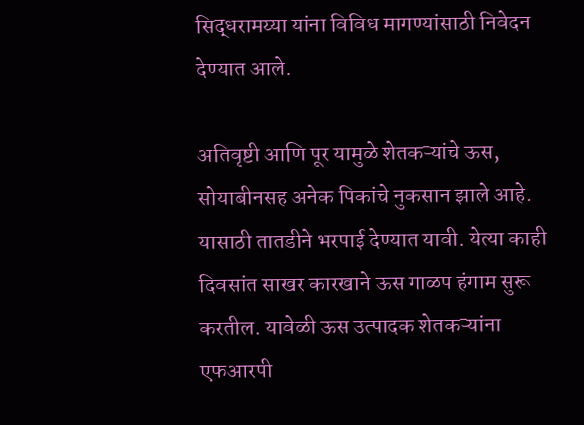सिद्धरामय्या यांना विविध मागण्यांसाठी निवेदन देण्यात आले.

अतिवृष्टी आणि पूर यामुळे शेतकऱ्यांचे ऊस, सोयाबीनसह अनेक पिकांचे नुकसान झाले आहे. यासाठी तातडीने भरपाई देण्यात यावी. येत्या काही दिवसांत साखर कारखाने ऊस गाळप हंगाम सुरू करतील. यावेळी ऊस उत्पादक शेतकऱ्यांना एफआरपी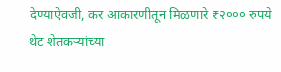देण्याऐवजी, कर आकारणीतून मिळणारे ₹२००० रुपये थेट शेतकऱ्यांच्या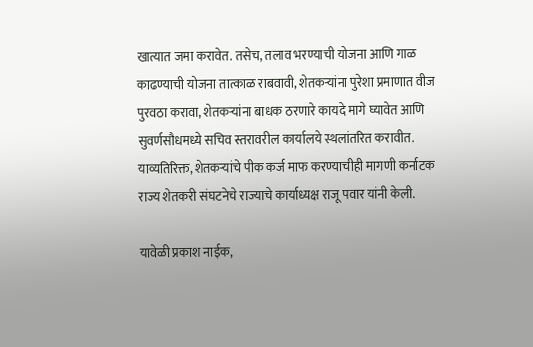खात्यात जमा करावेत. तसेच, तलाव भरण्याची योजना आणि गाळ काढण्याची योजना तात्काळ राबवावी, शेतकऱ्यांना पुरेशा प्रमाणात वीज पुरवठा करावा, शेतकऱ्यांना बाधक ठरणारे कायदे मागे घ्यावेत आणि सुवर्णसौधमध्ये सचिव स्तरावरील कार्यालये स्थलांतरित करावीत. याव्यतिरिक्त, शेतकऱ्यांचे पीक कर्ज माफ करण्याचीही मागणी कर्नाटक राज्य शेतकरी संघटनेचे राज्याचे कार्याध्यक्ष राजू पवार यांनी केली.

यावेळी प्रकाश नाईक,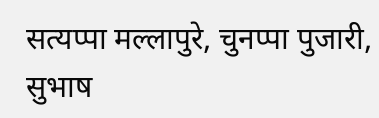सत्यप्पा मल्लापुरे, चुनप्पा पुजारी, सुभाष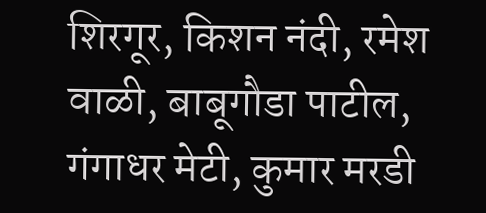शिरगूर, किशन नंदी, रमेश वाळी, बाबूगौडा पाटील, गंगाधर मेटी, कुमार मरडी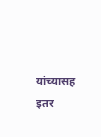यांच्यासह इतर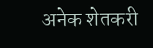अनेक शेतकरी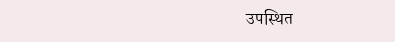उपस्थित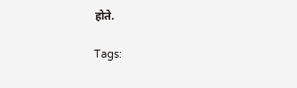होते.

Tags: